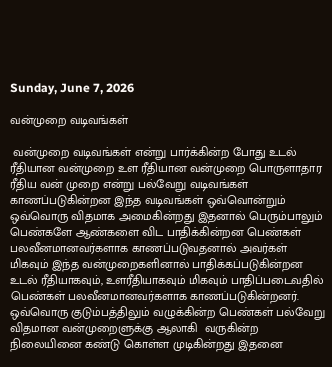Sunday, June 7, 2026

வன்முறை வடிவங்கள்

 வன்முறை வடிவங்கள் என்று பார்க்கின்ற போது உடல் ரீதியான வன்முறை உள ரீதியான வன்முறை பொருளாதார ரீதிய வன் முறை என்று பல்வேறு வடிவங்கள் காணப்படுகின்றன இந்த வடிவங்கள் ஒவ்வொன்றும் ஒவ்வொரு விதமாக அமைகின்றது இதனால் பெரும்பாலும் பெண்களே ஆண்களை விட பாதிக்கின்றன பெண்கள் பலவீனமானவர்களாக காணப்படுவதனால் அவர்கள் மிகவும் இந்த வன்முறைகளினால் பாதிக்கப்படுகின்றன உடல் ரீதியாகவும், உளரீதியாகவும் மிகவும் பாதிப்படைவதில் பெண்கள் பலவீனமானவர்களாக காணப்படுகின்றனர். ஒவ்வொரு குடும்பத்திலும் வழுக்கின்ற பெண்கள் பல்வேறு விதமான வன்முறைளுக்கு ஆலாகி  வருகின்ற நிலையினை கண்டு கொள்ள முடிகின்றது இதனை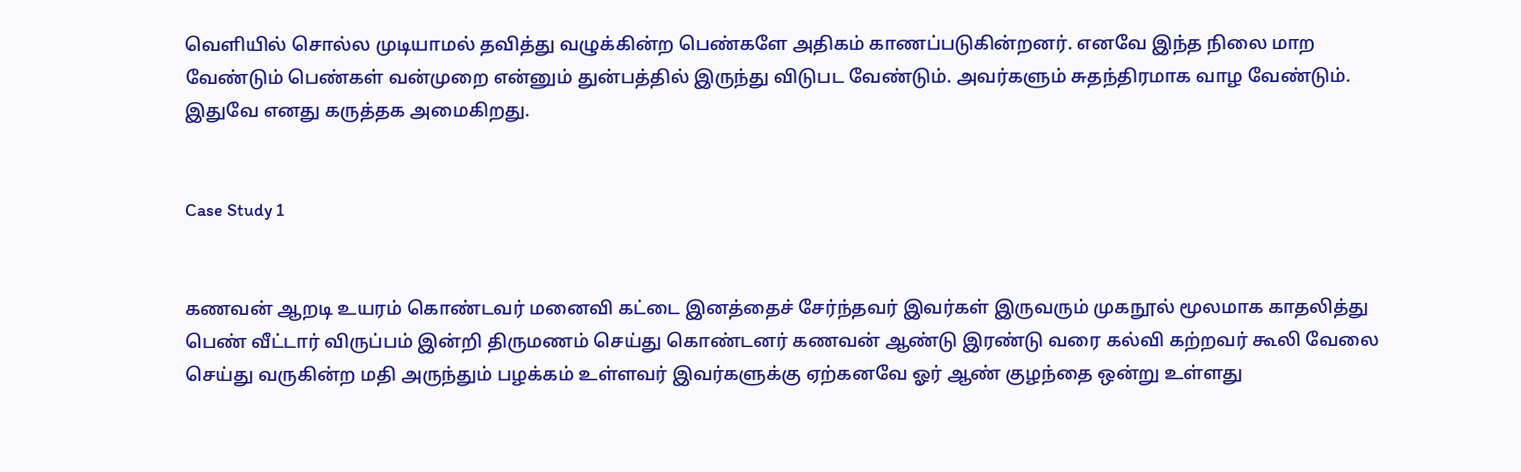வெளியில் சொல்ல முடியாமல் தவித்து வழுக்கின்ற பெண்களே அதிகம் காணப்படுகின்றனர். எனவே இந்த நிலை மாற வேண்டும் பெண்கள் வன்முறை என்னும் துன்பத்தில் இருந்து விடுபட வேண்டும். அவர்களும் சுதந்திரமாக வாழ வேண்டும். இதுவே எனது கருத்தக அமைகிறது.


Case Study 1


கணவன் ஆறடி உயரம் கொண்டவர் மனைவி கட்டை இனத்தைச் சேர்ந்தவர் இவர்கள் இருவரும் முகநூல் மூலமாக காதலித்து பெண் வீட்டார் விருப்பம் இன்றி திருமணம் செய்து கொண்டனர் கணவன் ஆண்டு இரண்டு வரை கல்வி கற்றவர் கூலி வேலை செய்து வருகின்ற மதி அருந்தும் பழக்கம் உள்ளவர் இவர்களுக்கு ஏற்கனவே ஓர் ஆண் குழந்தை ஒன்று உள்ளது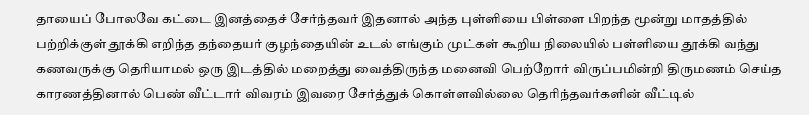தாயைப் போலவே கட்டை இனத்தைச் சேர்ந்தவர் இதனால் அந்த புள்ளியை பிள்ளை பிறந்த மூன்று மாதத்தில் பற்றிக்குள் தூக்கி எறிந்த தந்தையர் குழந்தையின் உடல் எங்கும் முட்கள் கூறிய நிலையில் பள்ளியை தூக்கி வந்து கணவருக்கு தெரியாமல் ஒரு இடத்தில் மறைத்து வைத்திருந்த மனைவி பெற்றோர் விருப்பமின்றி திருமணம் செய்த காரணத்தினால் பெண் வீட்டார் விவரம் இவரை சேர்த்துக் கொள்ளவில்லை தெரிந்தவர்களின் வீட்டில்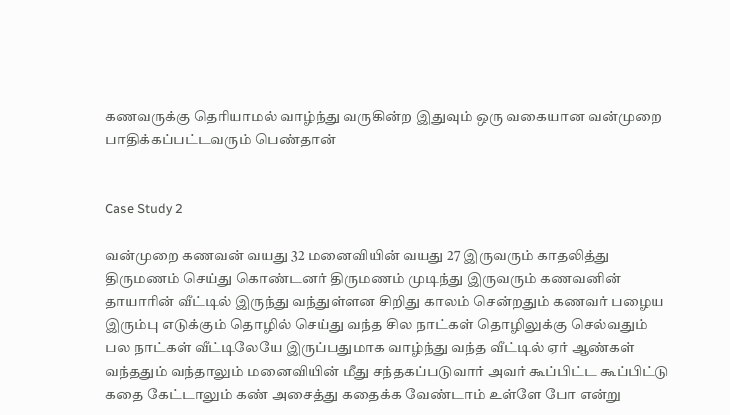கணவருக்கு தெரியாமல் வாழ்ந்து வருகின்ற இதுவும் ஒரு வகையான வன்முறை பாதிக்கப்பட்டவரும் பெண்தான்


Case Study 2

வன்முறை கணவன் வயது 32 மனைவியின் வயது 27 இருவரும் காதலித்து திருமணம் செய்து கொண்டனர் திருமணம் முடிந்து இருவரும் கணவனின் தாயாரின் வீட்டில் இருந்து வந்துள்ளன சிறிது காலம் சென்றதும் கணவர் பழைய இரும்பு எடுக்கும் தொழில் செய்து வந்த சில நாட்கள் தொழிலுக்கு செல்வதும் பல நாட்கள் வீட்டிலேயே இருப்பதுமாக வாழ்ந்து வந்த வீட்டில் ஏர் ஆண்கள் வந்ததும் வந்தாலும் மனைவியின் மீது சந்தகப்படுவார் அவர் கூப்பிட்ட கூப்பிட்டு கதை கேட்டாலும் கண் அசைத்து கதைக்க வேண்டாம் உள்ளே போ என்று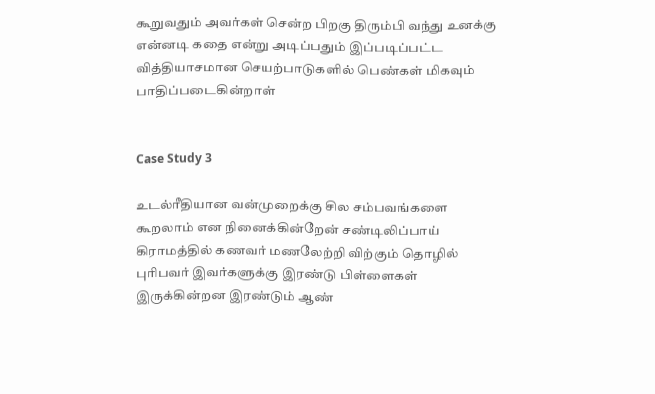கூறுவதும் அவர்கள் சென்ற பிறகு திரும்பி வந்து உனக்கு என்னடி கதை என்று அடிப்பதும் இப்படிப்பட்ட வித்தியாசமான செயற்பாடுகளில் பெண்கள் மிகவும் பாதிப்படைகின்றாள்


Case Study 3

உடல்ரீதியான வன்முறைக்கு சில சம்பவங்களை கூறலாம் என நினைக்கின்றேன் சண்டிலிப்பாய் கிராமத்தில் கணவர் மணலேற்றி விற்கும் தொழில் புரிபவர் இவர்களுக்கு இரண்டு பிள்ளைகள் இருக்கின்றன இரண்டும் ஆண்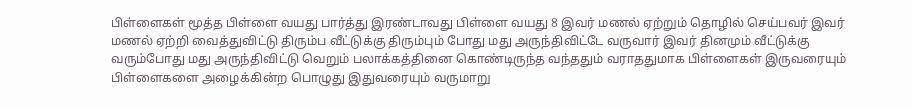பிள்ளைகள் மூத்த பிள்ளை வயது பார்த்து இரண்டாவது பிள்ளை வயது 8 இவர் மணல் ஏற்றும் தொழில் செய்பவர் இவர் மணல் ஏற்றி வைத்துவிட்டு திரும்ப வீட்டுக்கு திரும்பும் போது மது அருந்திவிட்டே வருவார் இவர் தினமும் வீட்டுக்கு வரும்போது மது அருந்திவிட்டு வெறும் பலாக்கத்தினை கொண்டிருந்த வந்ததும் வராததுமாக பிள்ளைகள் இருவரையும் பிள்ளைகளை அழைக்கின்ற பொழுது இதுவரையும் வருமாறு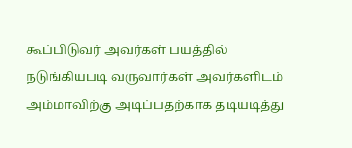கூப்பிடுவர் அவர்கள் பயத்தில் நடுங்கியபடி வருவார்கள் அவர்களிடம் அம்மாவிற்கு அடிப்பதற்காக தடியடித்து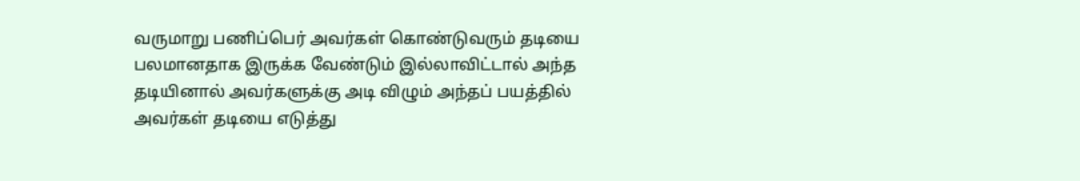வருமாறு பணிப்பெர் அவர்கள் கொண்டுவரும் தடியை பலமானதாக இருக்க வேண்டும் இல்லாவிட்டால் அந்த தடியினால் அவர்களுக்கு அடி விழும் அந்தப் பயத்தில் அவர்கள் தடியை எடுத்து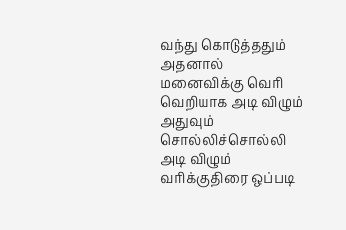வந்து கொடுத்ததும் அதனால் மனைவிக்கு வெரி வெறியாக அடி விழும் அதுவும் சொல்லிச்சொல்லி அடி விழும் வரிக்குதிரை ஒப்படி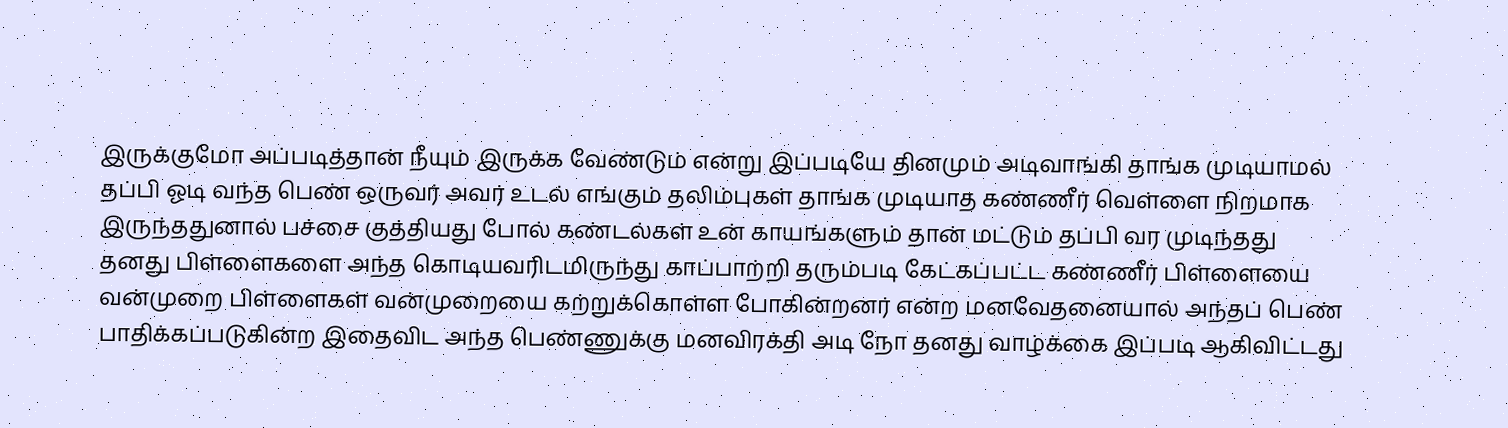இருக்குமோ அப்படித்தான் நீயும் இருக்க வேண்டும் என்று இப்படியே தினமும் அடிவாங்கி தாங்க முடியாமல் தப்பி ஓடி வந்த பெண் ஒருவர் அவர் உடல் எங்கும் தலிம்புகள் தாங்க முடியாத கண்ணீர் வெள்ளை நிறமாக இருந்ததுனால் பச்சை குத்தியது போல் கண்டல்கள் உன் காயங்களும் தான் மட்டும் தப்பி வர முடிந்தது தனது பிள்ளைகளை அந்த கொடியவரிடமிருந்து காப்பாற்றி தரும்படி கேட்கப்பட்ட கண்ணீர் பிள்ளையை வன்முறை பிள்ளைகள் வன்முறையை கற்றுக்கொள்ள போகின்றனர் என்ற மனவேதனையால் அந்தப் பெண் பாதிக்கப்படுகின்ற இதைவிட அந்த பெண்ணுக்கு மனவிரக்தி அடி நோ தனது வாழ்க்கை இப்படி ஆகிவிட்டது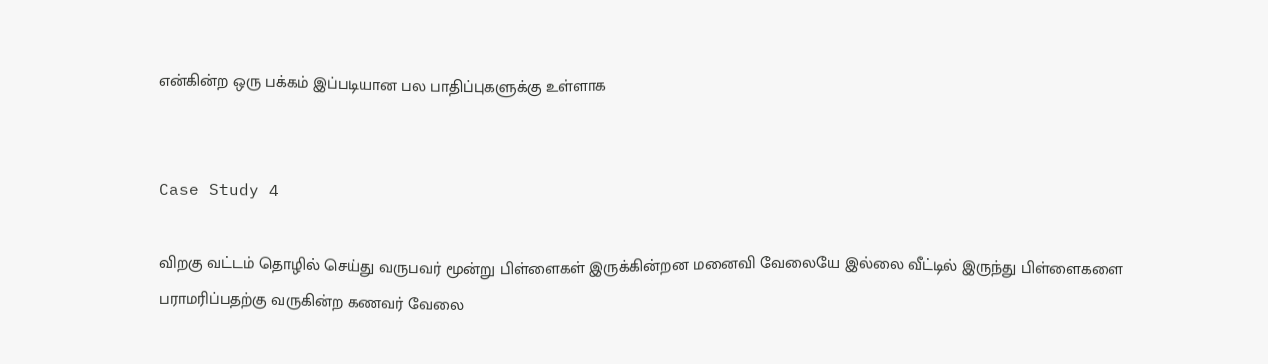என்கின்ற ஒரு பக்கம் இப்படியான பல பாதிப்புகளுக்கு உள்ளாக


Case Study 4

விறகு வட்டம் தொழில் செய்து வருபவர் மூன்று பிள்ளைகள் இருக்கின்றன மனைவி வேலையே இல்லை வீட்டில் இருந்து பிள்ளைகளை பராமரிப்பதற்கு வருகின்ற கணவர் வேலை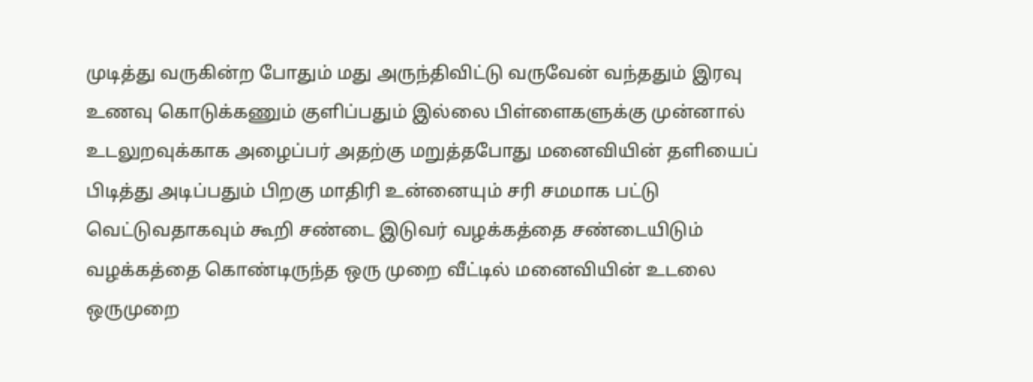முடித்து வருகின்ற போதும் மது அருந்திவிட்டு வருவேன் வந்ததும் இரவு உணவு கொடுக்கணும் குளிப்பதும் இல்லை பிள்ளைகளுக்கு முன்னால் உடலுறவுக்காக அழைப்பர் அதற்கு மறுத்தபோது மனைவியின் தளியைப் பிடித்து அடிப்பதும் பிறகு மாதிரி உன்னையும் சரி சமமாக பட்டு வெட்டுவதாகவும் கூறி சண்டை இடுவர் வழக்கத்தை சண்டையிடும் வழக்கத்தை கொண்டிருந்த ஒரு முறை வீட்டில் மனைவியின் உடலை ஒருமுறை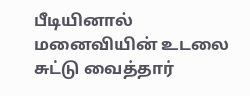பீடியினால் மனைவியின் உடலை சுட்டு வைத்தார்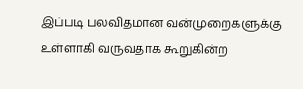இப்படி பலவிதமான வன்முறைகளுக்கு உள்ளாகி வருவதாக கூறுகின்ற